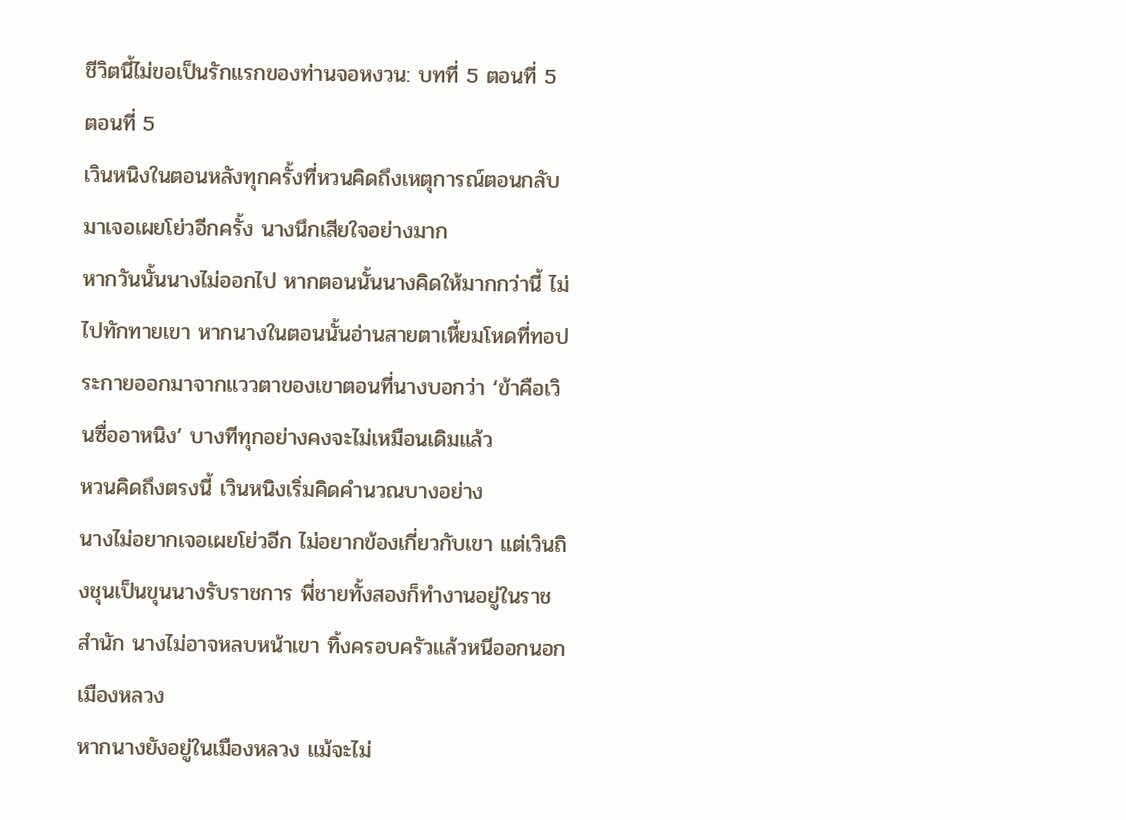ชีวิตนี้ไม่ขอเป็นรักแรกของท่านจอหงวน: บทที่ 5 ตอนที่ 5
ตอนที่ 5
เวินหนิงในตอนหลังทุกครั้งที่หวนคิดถึงเหตุการณ์ตอนกลับมาเจอเผยโย่วอีกครั้ง นางนึกเสียใจอย่างมาก
หากวันนั้นนางไม่ออกไป หากตอนนั้นนางคิดให้มากกว่านี้ ไม่ไปทักทายเขา หากนางในตอนนั้นอ่านสายตาเหี้ยมโหดที่ทอประกายออกมาจากแววตาของเขาตอนที่นางบอกว่า ‘ข้าคือเวินซื่ออาหนิง’ บางทีทุกอย่างคงจะไม่เหมือนเดิมแล้ว
หวนคิดถึงตรงนี้ เวินหนิงเริ่มคิดคำนวณบางอย่าง
นางไม่อยากเจอเผยโย่วอีก ไม่อยากข้องเกี่ยวกับเขา แต่เวินถิงชุนเป็นขุนนางรับราชการ พี่ชายทั้งสองก็ทำงานอยู่ในราชสำนัก นางไม่อาจหลบหน้าเขา ทิ้งครอบครัวแล้วหนีออกนอกเมืองหลวง
หากนางยังอยู่ในเมืองหลวง แม้จะไม่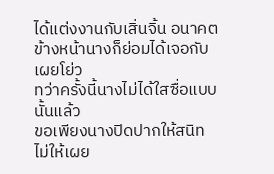ได้แต่งงานกับเสิ่นจิ้น อนาคตข้างหน้านางก็ย่อมได้เจอกับเผยโย่ว
ทว่าครั้งนี้นางไม่ได้ใสซื่อแบบนั้นแล้ว
ขอเพียงนางปิดปากให้สนิท ไม่ให้เผย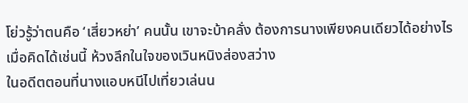โย่วรู้ว่าตนคือ ‘เสี่ยวหย่า’ คนนั้น เขาจะบ้าคลั่ง ต้องการนางเพียงคนเดียวได้อย่างไร
เมื่อคิดได้เช่นนี้ ห้วงลึกในใจของเวินหนิงส่องสว่าง
ในอดีตตอนที่นางแอบหนีไปเที่ยวเล่นน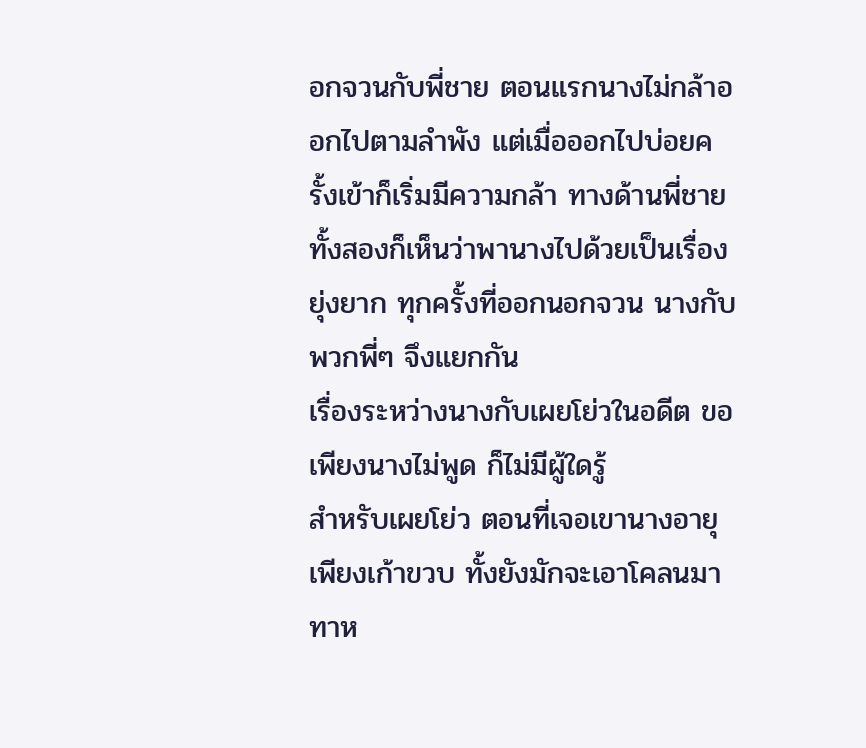อกจวนกับพี่ชาย ตอนแรกนางไม่กล้าออกไปตามลำพัง แต่เมื่อออกไปบ่อยครั้งเข้าก็เริ่มมีความกล้า ทางด้านพี่ชายทั้งสองก็เห็นว่าพานางไปด้วยเป็นเรื่องยุ่งยาก ทุกครั้งที่ออกนอกจวน นางกับพวกพี่ๆ จึงแยกกัน
เรื่องระหว่างนางกับเผยโย่วในอดีต ขอเพียงนางไม่พูด ก็ไม่มีผู้ใดรู้
สำหรับเผยโย่ว ตอนที่เจอเขานางอายุเพียงเก้าขวบ ทั้งยังมักจะเอาโคลนมาทาห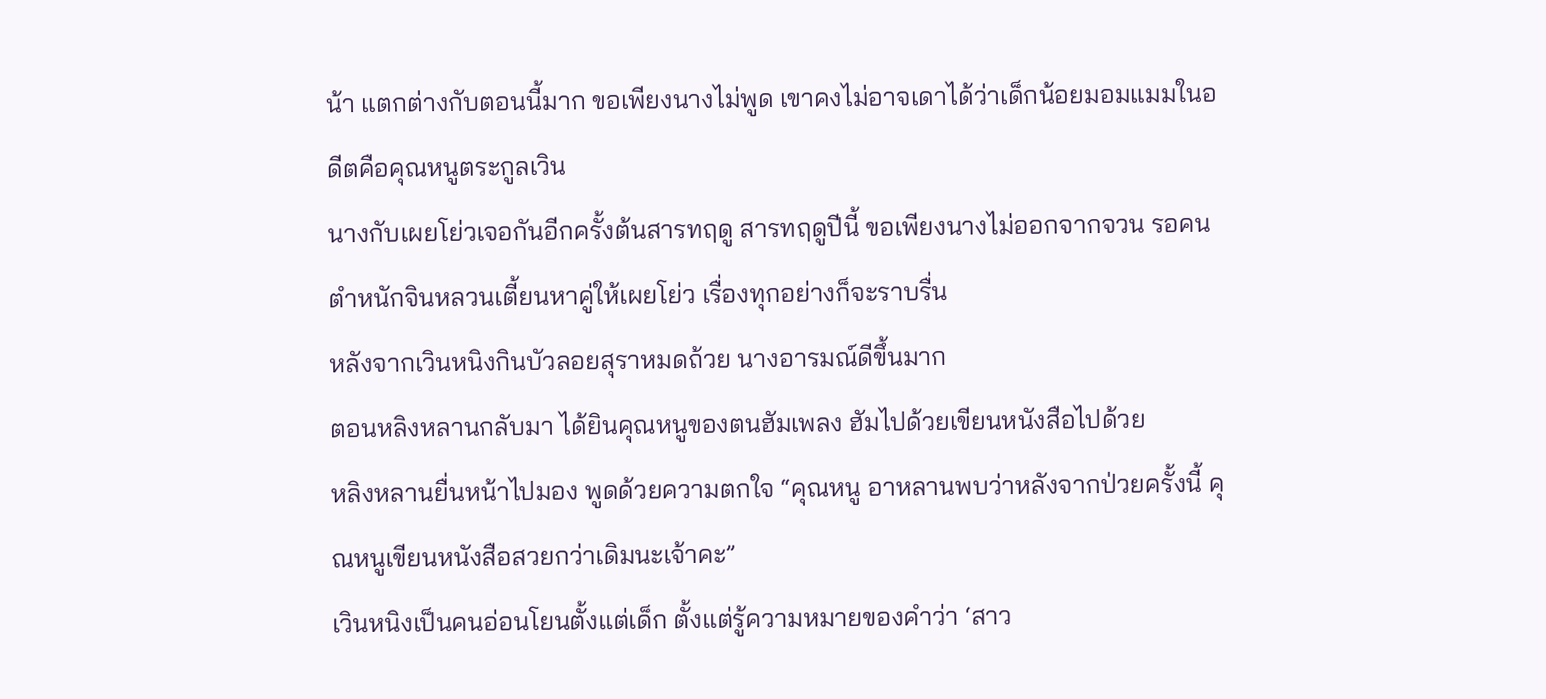น้า แตกต่างกับตอนนี้มาก ขอเพียงนางไม่พูด เขาคงไม่อาจเดาได้ว่าเด็กน้อยมอมแมมในอดีตคือคุณหนูตระกูลเวิน
นางกับเผยโย่วเจอกันอีกครั้งต้นสารทฤดู สารทฤดูปีนี้ ขอเพียงนางไม่ออกจากจวน รอคนตำหนักจินหลวนเตี้ยนหาคู่ให้เผยโย่ว เรื่องทุกอย่างก็จะราบรื่น
หลังจากเวินหนิงกินบัวลอยสุราหมดถ้วย นางอารมณ์ดีขึ้นมาก
ตอนหลิงหลานกลับมา ได้ยินคุณหนูของตนฮัมเพลง ฮัมไปด้วยเขียนหนังสือไปด้วย
หลิงหลานยื่นหน้าไปมอง พูดด้วยความตกใจ “คุณหนู อาหลานพบว่าหลังจากป่วยครั้งนี้ คุณหนูเขียนหนังสือสวยกว่าเดิมนะเจ้าคะ”
เวินหนิงเป็นคนอ่อนโยนตั้งแต่เด็ก ตั้งแต่รู้ความหมายของคำว่า ‘สาว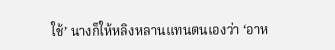ใช้’ นางก็ให้หลิงหลานแทนตนเองว่า ‘อาห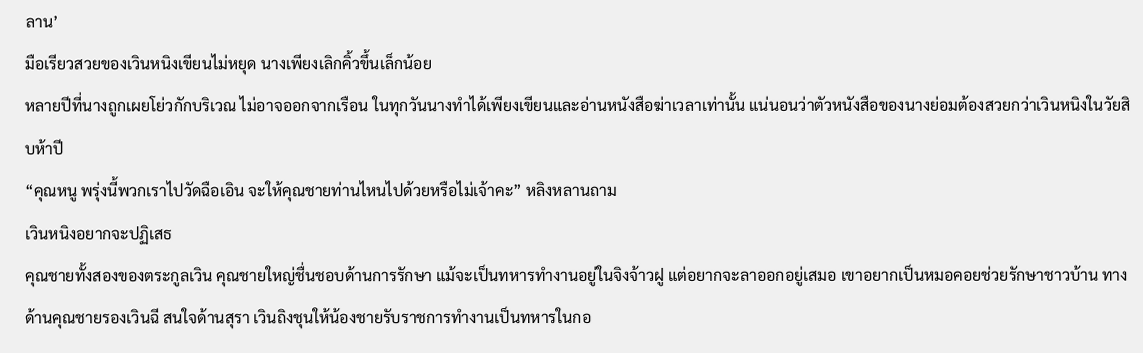ลาน’
มือเรียวสวยของเวินหนิงเขียนไม่หยุด นางเพียงเลิกคิ้วขึ้นเล็กน้อย
หลายปีที่นางถูกเผยโย่วกักบริเวณ ไม่อาจออกจากเรือน ในทุกวันนางทำได้เพียงเขียนและอ่านหนังสือฆ่าเวลาเท่านั้น แน่นอนว่าตัวหนังสือของนางย่อมต้องสวยกว่าเวินหนิงในวัยสิบห้าปี
“คุณหนู พรุ่งนี้พวกเราไปวัดฉือเอิน จะให้คุณชายท่านไหนไปด้วยหรือไม่เจ้าคะ” หลิงหลานถาม
เวินหนิงอยากจะปฏิเสธ
คุณชายทั้งสองของตระกูลเวิน คุณชายใหญ่ชื่นชอบด้านการรักษา แม้จะเป็นทหารทำงานอยู่ในจิงจ้าวฝู แต่อยากจะลาออกอยู่เสมอ เขาอยากเป็นหมอคอยช่วยรักษาชาวบ้าน ทางด้านคุณชายรองเวินฉี สนใจด้านสุรา เวินถิงชุนให้น้องชายรับราชการทำงานเป็นทหารในกอ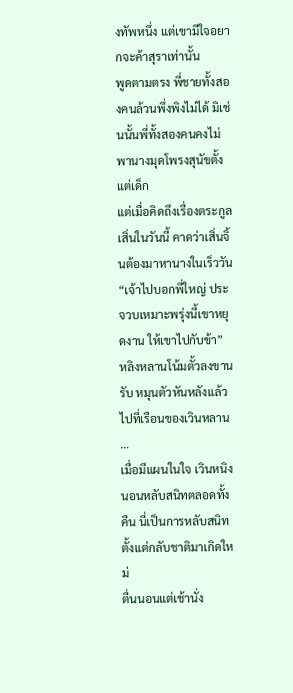งทัพหนึ่ง แต่เขามีใจอยากจะค้าสุราเท่านั้น
พูดตามตรง พี่ชายทั้งสองคนล้วนพึ่งพิงไม่ได้ มิเช่นนั้นพี่ทั้งสองคนคงไม่พานางมุดโพรงสุนัขตั้งแต่เด็ก
แต่เมื่อคิดถึงเรื่องตระกูลเสิ่นในวันนี้ คาดว่าเสิ่นจิ้นต้องมาหานางในเร็ววัน
“เจ้าไปบอกพี่ใหญ่ ประจวบเหมาะพรุ่งนี้เขาหยุดงาน ให้เขาไปกับข้า”
หลิงหลานโน้มตั้วลงขานรับ หมุนตัวหันหลังแล้วไปที่เรือนของเวินหลาน
…
เมื่อมีแผนในใจ เวินหนิงนอนหลับสนิทตลอดทั้งคืน นี่เป็นการหลับสนิทตั้งแต่กลับชาติมาเกิดใหม่
ตื่นนอนแต่เช้านั่ง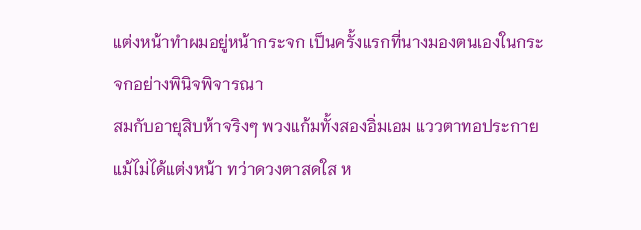แต่งหน้าทำผมอยู่หน้ากระจก เป็นครั้งแรกที่นางมองตนเองในกระจกอย่างพินิจพิจารณา
สมกับอายุสิบห้าจริงๆ พวงแก้มทั้งสองอิ่มเอม แววตาทอประกาย แม้ไม่ได้แต่งหน้า ทว่าดวงตาสดใส ห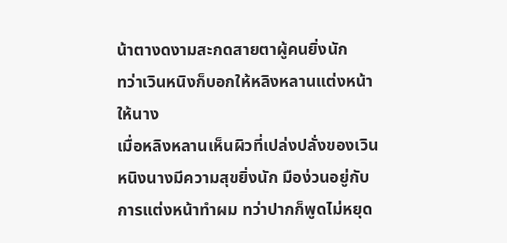น้าตางดงามสะกดสายตาผู้คนยิ่งนัก
ทว่าเวินหนิงก็บอกให้หลิงหลานแต่งหน้าให้นาง
เมื่อหลิงหลานเห็นผิวที่เปล่งปลั่งของเวินหนิงนางมีความสุขยิ่งนัก มือง่วนอยู่กับการแต่งหน้าทำผม ทว่าปากก็พูดไม่หยุด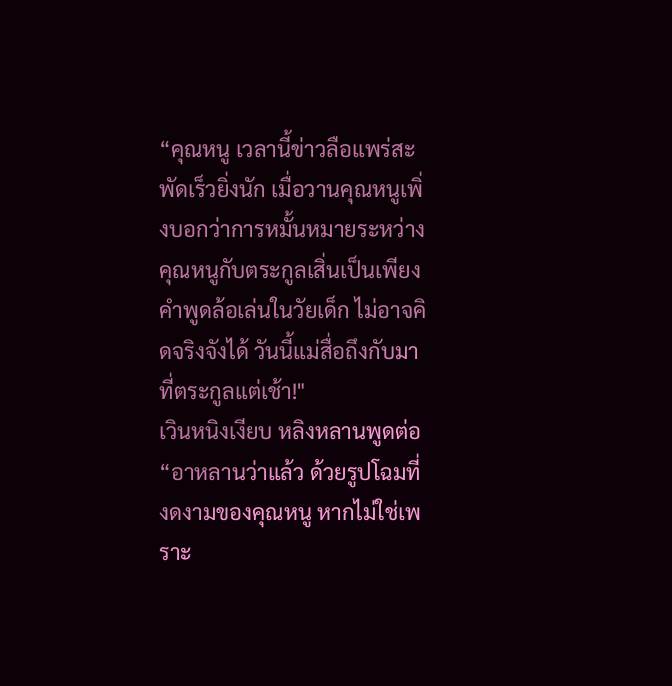“คุณหนู เวลานี้ข่าวลือแพร่สะพัดเร็วยิ่งนัก เมื่อวานคุณหนูเพิ่งบอกว่าการหมั้นหมายระหว่างคุณหนูกับตระกูลเสิ่นเป็นเพียงคำพูดล้อเล่นในวัยเด็ก ไม่อาจคิดจริงจังได้ วันนี้แม่สื่อถึงกับมาที่ตระกูลแต่เช้า!"
เวินหนิงเงียบ หลิงหลานพูดต่อ “อาหลานว่าแล้ว ด้วยรูปโฉมที่งดงามของคุณหนู หากไม่ใช่เพราะ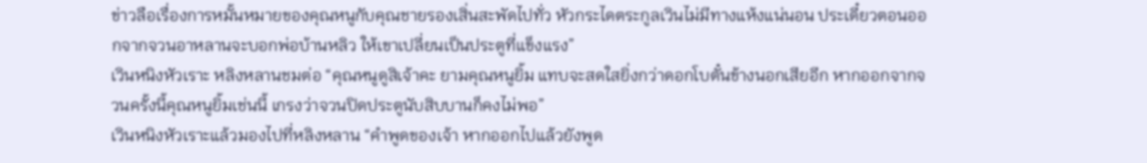ข่าวลือเรื่องการหมั้นหมายของคุณหนูกับคุณชายรองเสิ่นสะพัดไปทั่ว หัวกระไดตระกูลเวินไม่มีทางแห้งแน่นอน ประเดี๋ยวตอนออกจากจวนอาหลานจะบอกพ่อบ้านหลิว ให้เขาเปลี่ยนเป็นประตูที่แข็งแรง”
เวินหนิงหัวเราะ หลิงหลานชมต่อ “คุณหนูดูสิเจ้าคะ ยามคุณหนูยิ้ม แทบจะสดใสยิ่งกว่าดอกโบตั๋นข้างนอกเสียอีก หากออกจากจวนครั้งนี้คุณหนูยิ้มเช่นนี้ เกรงว่าจวนปิดประตูนับสิบบานก็คงไม่พอ”
เวินหนิงหัวเราะแล้วมองไปที่หลิงหลาน “คำพูดของเจ้า หากออกไปแล้วยังพูด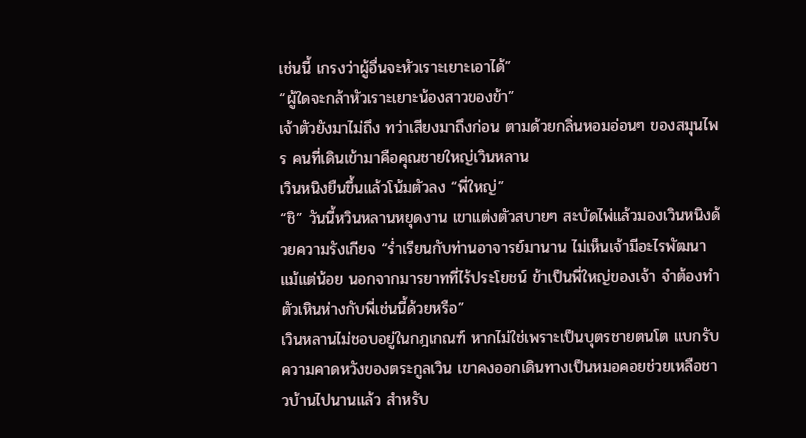เช่นนี้ เกรงว่าผู้อื่นจะหัวเราะเยาะเอาได้”
“ผู้ใดจะกล้าหัวเราะเยาะน้องสาวของข้า”
เจ้าตัวยังมาไม่ถึง ทว่าเสียงมาถึงก่อน ตามด้วยกลิ่นหอมอ่อนๆ ของสมุนไพร คนที่เดินเข้ามาคือคุณชายใหญ่เวินหลาน
เวินหนิงยืนขึ้นแล้วโน้มตัวลง “พี่ใหญ่”
“ชิ” วันนี้หวินหลานหยุดงาน เขาแต่งตัวสบายๆ สะบัดไพ่แล้วมองเวินหนิงด้วยความรังเกียจ “ร่ำเรียนกับท่านอาจารย์มานาน ไม่เห็นเจ้ามีอะไรพัฒนาแม้แต่น้อย นอกจากมารยาทที่ไร้ประโยชน์ ข้าเป็นพี่ใหญ่ของเจ้า จำต้องทำตัวเหินห่างกับพี่เช่นนี้ด้วยหรือ”
เวินหลานไม่ชอบอยู่ในกฎเกณฑ์ หากไม่ใช่เพราะเป็นบุตรชายตนโต แบกรับความคาดหวังของตระกูลเวิน เขาคงออกเดินทางเป็นหมอคอยช่วยเหลือชาวบ้านไปนานแล้ว สำหรับ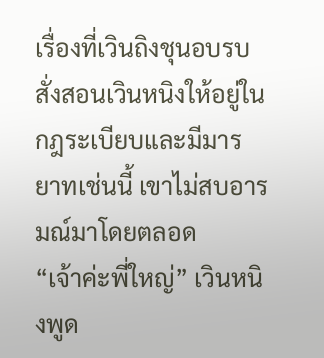เรื่องที่เวินถิงชุนอบรบสั่งสอนเวินหนิงให้อยู่ในกฎระเบียบและมีมารยาทเช่นนี้ เขาไม่สบอารมณ์มาโดยตลอด
“เจ้าค่ะพี่ใหญ่” เวินหนิงพูด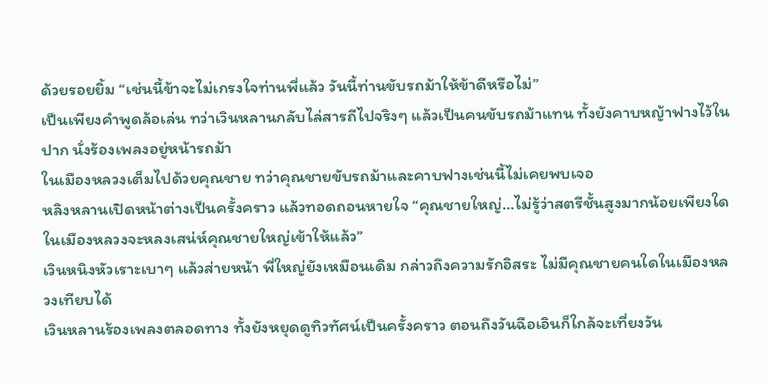ด้วยรอยยิ้ม “เช่นนี้ข้าจะไม่เกรงใจท่านพี่แล้ว วันนี้ท่านขับรถม้าให้ข้าดีหรือไม่”
เป็นเพียงคำพูดล้อเล่น ทว่าเวินหลานกลับไล่สารถีไปจริงๆ แล้วเป็นคนขับรถม้าแทน ทั้งยังคาบหญ้าฟางไว้ในปาก นั่งร้องเพลงอยู่หน้ารถม้า
ในเมืองหลวงเต็มไปด้วยคุณชาย ทว่าคุณชายขับรถม้าและคาบฟางเช่นนี้ไม่เคยพบเจอ
หลิงหลานเปิดหน้าต่างเป็นครั้งคราว แล้วทอดถอนหายใจ “คุณชายใหญ่...ไม่รู้ว่าสตรีชั้นสูงมากน้อยเพียงใดในเมืองหลวงจะหลงเสน่ห์คุณชายใหญ่เข้าให้แล้ว”
เวินหนิงหัวเราะเบาๆ แล้วส่ายหน้า พี่ใหญ่ยังเหมือนเดิม กล่าวถึงความรักอิสระ ไม่มีคุณชายคนใดในเมืองหลวงเทียบได้
เวินหลานร้องเพลงตลอดทาง ทั้งยังหยุดดูทิวทัศน์เป็นครั้งคราว ตอนถึงวันฉือเอินก็ใกล้จะเที่ยงวัน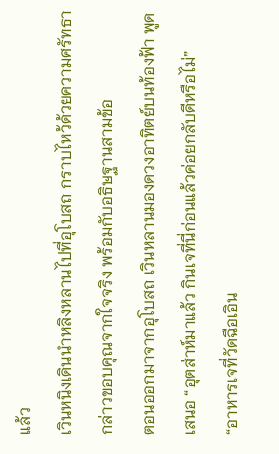แล้ว
เวินหนิงเดินนำหลิงหลานไปที่อุโบสถ กราบไหว้ด้วยความศรัทธา กล่าวขอบคุณจากใจจริง พร้อมกับอธิษฐานสามข้อ
ตอนออกมาจากอุโบสถ เวินหลานมองดวงอาทิตย์บนท้องฟ้า พูดเสนอ “อุตส่าห์มาแล้ว กินเจที่นี่ก่อนแล้วค่อยกลับดีหรือไม่”
“อาหารเจที่วัดฉือเอิน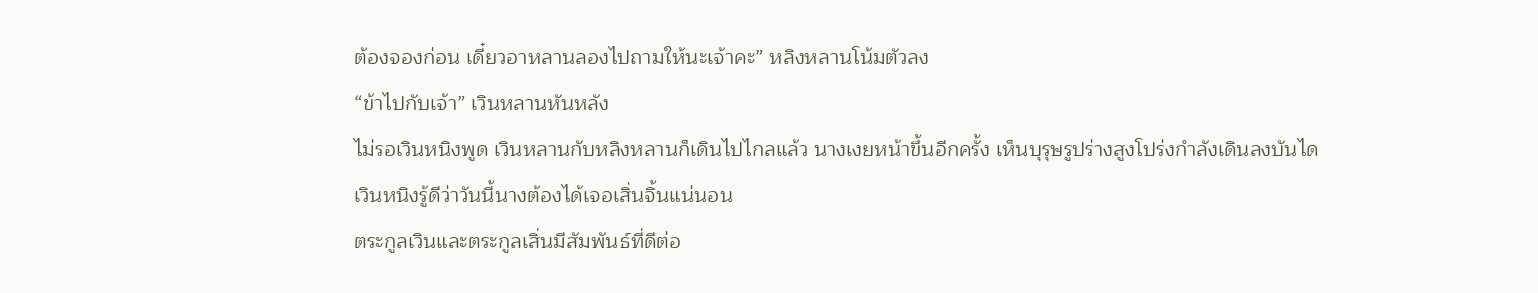ต้องจองก่อน เดี๋ยวอาหลานลองไปถามให้นะเจ้าคะ” หลิงหลานโน้มตัวลง
“ข้าไปกับเจ้า” เวินหลานหันหลัง
ไม่รอเวินหนิงพูด เวินหลานกับหลิงหลานก็เดินไปไกลแล้ว นางเงยหน้าขึ้นอีกครั้ง เห็นบุรุษรูปร่างสูงโปร่งกำลังเดินลงบันได
เวินหนิงรู้ดีว่าวันนี้นางต้องได้เจอเสิ่นจิ้นแน่นอน
ตระกูลเวินและตระกูลเสิ่นมีสัมพันธ์ที่ดีต่อ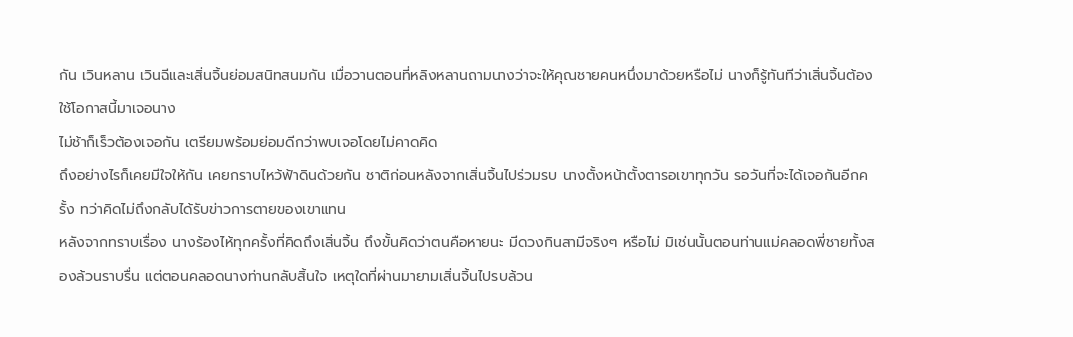กัน เวินหลาน เวินฉีและเสิ่นจิ้นย่อมสนิทสนมกัน เมื่อวานตอนที่หลิงหลานถามนางว่าจะให้คุณชายคนหนึ่งมาด้วยหรือไม่ นางก็รู้ทันทีว่าเสิ่นจิ้นต้องใช้โอกาสนี้มาเจอนาง
ไม่ช้าก็เร็วต้องเจอกัน เตรียมพร้อมย่อมดีกว่าพบเจอโดยไม่คาดคิด
ถึงอย่างไรก็เคยมีใจให้กัน เคยกราบไหว้ฟ้าดินด้วยกัน ชาติก่อนหลังจากเสิ่นจิ้นไปร่วมรบ นางตั้งหน้าตั้งตารอเขาทุกวัน รอวันที่จะได้เจอกันอีกครั้ง ทว่าคิดไม่ถึงกลับได้รับข่าวการตายของเขาแทน
หลังจากทราบเรื่อง นางร้องไห้ทุกครั้งที่คิดถึงเสิ่นจิ้น ถึงขั้นคิดว่าตนคือหายนะ มีดวงกินสามีจริงๆ หรือไม่ มิเช่นนั้นตอนท่านแม่คลอดพี่ชายทั้งสองล้วนราบรื่น แต่ตอนคลอดนางท่านกลับสิ้นใจ เหตุใดที่ผ่านมายามเสิ่นจิ้นไปรบล้วน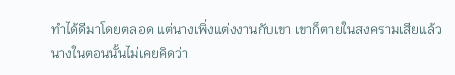ทำได้ดีมาโดยตลอด แต่นางเพิ่งแต่งงานกับเขา เขาก็ตายในสงครามเสียแล้ว
นางในตอนนั้นไม่เคยคิดว่า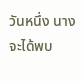วันหนึ่ง นางจะได้พบ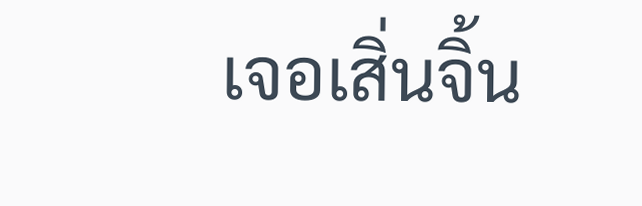เจอเสิ่นจิ้น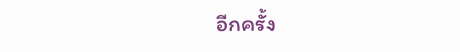อีกครั้ง